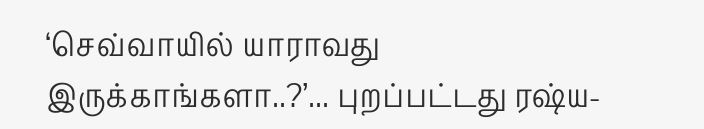‘செவ்வாயில் யாராவது இருக்காங்களா..?’... புறப்பட்டது ரஷ்ய-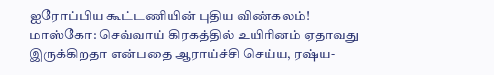ஐரோப்பிய கூட்டணியின் புதிய விண்கலம்!
மாஸ்கோ: செவ்வாய் கிரகத்தில் உயிரினம் ஏதாவது இருக்கிறதா என்பதை ஆராய்ச்சி செய்ய, ரஷ்ய-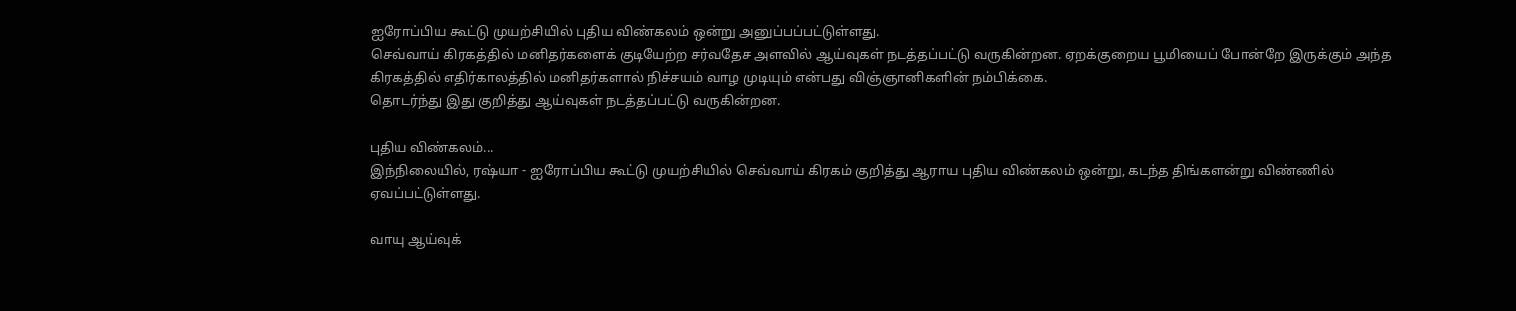ஐரோப்பிய கூட்டு முயற்சியில் புதிய விண்கலம் ஒன்று அனுப்பப்பட்டுள்ளது.
செவ்வாய் கிரகத்தில் மனிதர்களைக் குடியேற்ற சர்வதேச அளவில் ஆய்வுகள் நடத்தப்பட்டு வருகின்றன. ஏறக்குறைய பூமியைப் போன்றே இருக்கும் அந்த கிரகத்தில் எதிர்காலத்தில் மனிதர்களால் நிச்சயம் வாழ முடியும் என்பது விஞ்ஞானிகளின் நம்பிக்கை.
தொடர்ந்து இது குறித்து ஆய்வுகள் நடத்தப்பட்டு வருகின்றன.

புதிய விண்கலம்...
இந்நிலையில், ரஷ்யா - ஐரோப்பிய கூட்டு முயற்சியில் செவ்வாய் கிரகம் குறித்து ஆராய புதிய விண்கலம் ஒன்று, கடந்த திங்களன்று விண்ணில் ஏவப்பட்டுள்ளது.

வாயு ஆய்வுக்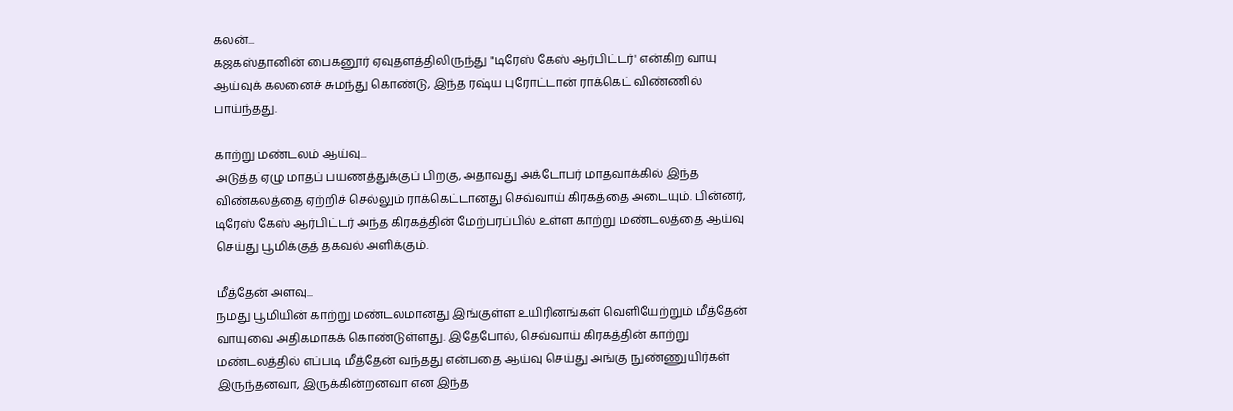கலன்...
கஜகஸ்தானின் பைகனூர் ஏவுதளத்திலிருந்து "டிரேஸ் கேஸ் ஆர்பிட்டர்' என்கிற வாயு ஆய்வுக் கலனைச் சுமந்து கொண்டு, இந்த ரஷ்ய புரோட்டான் ராக்கெட் விண்ணில் பாய்ந்தது.

காற்று மண்டலம் ஆய்வு...
அடுத்த ஏழு மாதப் பயணத்துக்குப் பிறகு, அதாவது அக்டோபர் மாதவாக்கில் இந்த விண்கலத்தை ஏற்றிச் செல்லும் ராக்கெட்டானது செவ்வாய் கிரகத்தை அடையும். பின்னர், டிரேஸ் கேஸ் ஆர்பிட்டர் அந்த கிரகத்தின் மேற்பரப்பில் உள்ள காற்று மண்டலத்தை ஆய்வு செய்து பூமிக்குத் தகவல் அளிக்கும்.

மீத்தேன் அளவு...
நமது பூமியின் காற்று மண்டலமானது இங்குள்ள உயிரினங்கள் வெளியேற்றும் மீத்தேன் வாயுவை அதிகமாகக் கொண்டுள்ளது. இதேபோல், செவ்வாய் கிரகத்தின் காற்று மண்டலத்தில் எப்படி மீத்தேன் வந்தது என்பதை ஆய்வு செய்து அங்கு நுண்ணுயிர்கள் இருந்தனவா, இருக்கின்றனவா என இந்த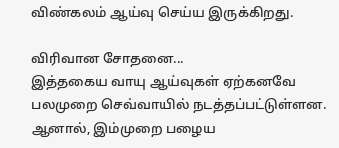விண்கலம் ஆய்வு செய்ய இருக்கிறது.

விரிவான சோதனை...
இத்தகைய வாயு ஆய்வுகள் ஏற்கனவே பலமுறை செவ்வாயில் நடத்தப்பட்டுள்ளன. ஆனால், இம்முறை பழைய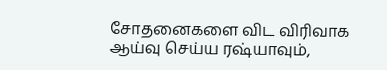சோதனைகளை விட விரிவாக ஆய்வு செய்ய ரஷ்யாவும்,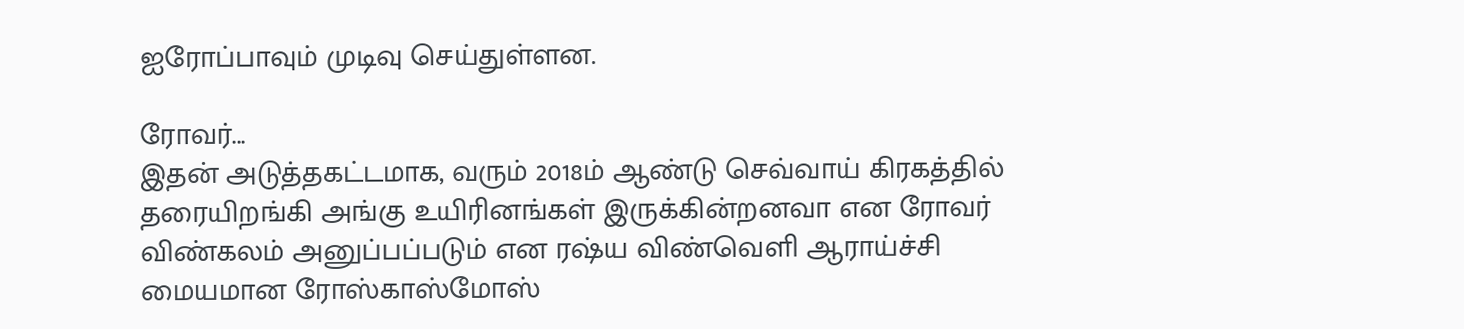ஐரோப்பாவும் முடிவு செய்துள்ளன.

ரோவர்...
இதன் அடுத்தகட்டமாக, வரும் 2018ம் ஆண்டு செவ்வாய் கிரகத்தில் தரையிறங்கி அங்கு உயிரினங்கள் இருக்கின்றனவா என ரோவர் விண்கலம் அனுப்பப்படும் என ரஷ்ய விண்வெளி ஆராய்ச்சி மையமான ரோஸ்காஸ்மோஸ்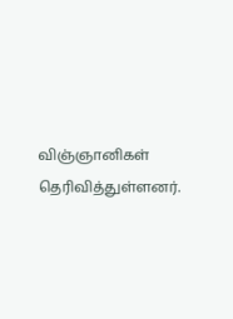விஞ்ஞானிகள் தெரிவித்துள்ளனர்.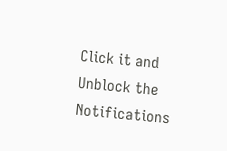Click it and Unblock the Notifications